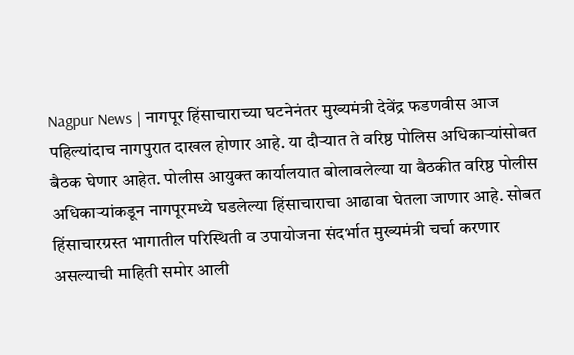Nagpur News | नागपूर हिंसाचाराच्या घटनेनंतर मुख्यमंत्री देवेंद्र फडणवीस आज पहिल्यांदाच नागपुरात दाखल होणार आहे. या दौऱ्यात ते वरिष्ठ पोलिस अधिकाऱ्यांसोबत बैठक घेणार आहेत. पोलीस आयुक्त कार्यालयात बोलावलेल्या या बैठकीत वरिष्ठ पोलीस अधिकाऱ्यांकडून नागपूरमध्ये घडलेल्या हिंसाचाराचा आढावा घेतला जाणार आहे. सोबत हिंसाचारग्रस्त भागातील परिस्थिती व उपायोजना संदर्भात मुख्यमंत्री चर्चा करणार असल्याची माहिती समोर आली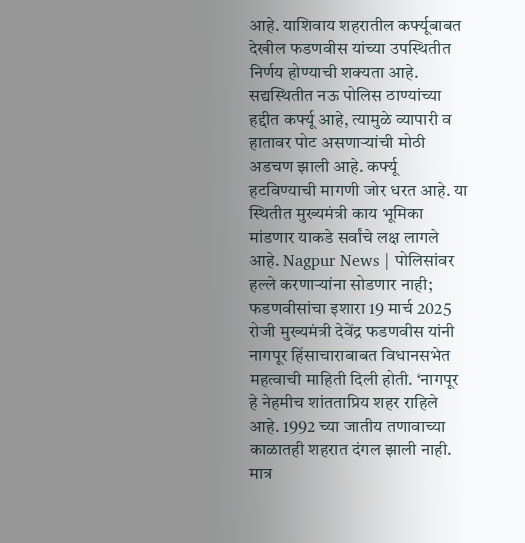आहे. याशिवाय शहरातील कर्फ्यूबाबत देखील फडणवीस यांच्या उपस्थितीत निर्णय होण्याची शक्यता आहे. सद्यस्थितीत नऊ पोलिस ठाण्यांच्या हद्दीत कर्फ्यू आहे, त्यामुळे व्यापारी व हातावर पोट असणाऱ्यांची मोठी अडचण झाली आहे. कर्फ्यू हटविण्याची मागणी जोर धरत आहे. या स्थितीत मुख्यमंत्री काय भूमिका मांडणार याकडे सर्वांचे लक्ष लागले आहे. Nagpur News | पोलिसांवर हल्ले करणाऱ्यांना सोडणार नाही; फडणवीसांचा इशारा 19 मार्च 2025 रोजी मुख्यमंत्री देवेंद्र फडणवीस यांनी नागपूर हिंसाचाराबाबत विधानसभेत महत्वाची माहिती दिली होती. ‘नागपूर हे नेहमीच शांतताप्रिय शहर राहिले आहे. 1992 च्या जातीय तणावाच्या काळातही शहरात दंगल झाली नाही. मात्र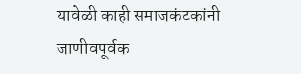यावेळी काही समाजकंटकांनी जाणीवपूर्वक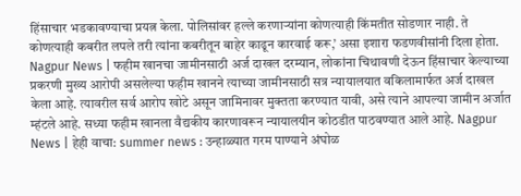हिंसाचार भडकावण्याचा प्रयत्न केला. पोलिसांवर हल्ले करणाऱ्यांना कोणत्याही किंमतीत सोडणार नाही. ते कोणत्याही कबरीत लपले तरी त्यांना कबरीतून बाहेर काढून कारवाई करू,’ असा इशारा फडणवीसांनी दिला होता. Nagpur News | फहीम खानचा जामीनसाठी अर्ज दाखल दरम्यान, लोकांना चिथावणी देऊन हिंसाचार केल्याच्या प्रकरणी मुख्य आरोपी असलेल्या फहीम खानने त्याच्या जामीनसाठी सत्र न्यायालयात वकिलामार्फत अर्ज दाखल केला आहे. त्यावरील सर्व आरोप खोटे असून जामिनावर मुक्तता करण्यात यावी, असे त्याने आपल्या जामीन अर्जात म्हंटले आहे. सध्या फहीम खानला वैद्यकीय कारणावरून न्यायालयीन कोठडीत पाठवण्यात आले आहे. Nagpur News | हेही वाचा: summer news : उन्हाळ्यात गरम पाण्याने अंघोळ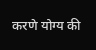करणे योग्य की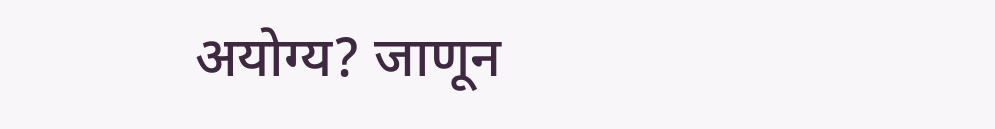अयोग्य? जाणून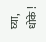घ्या, धोके !